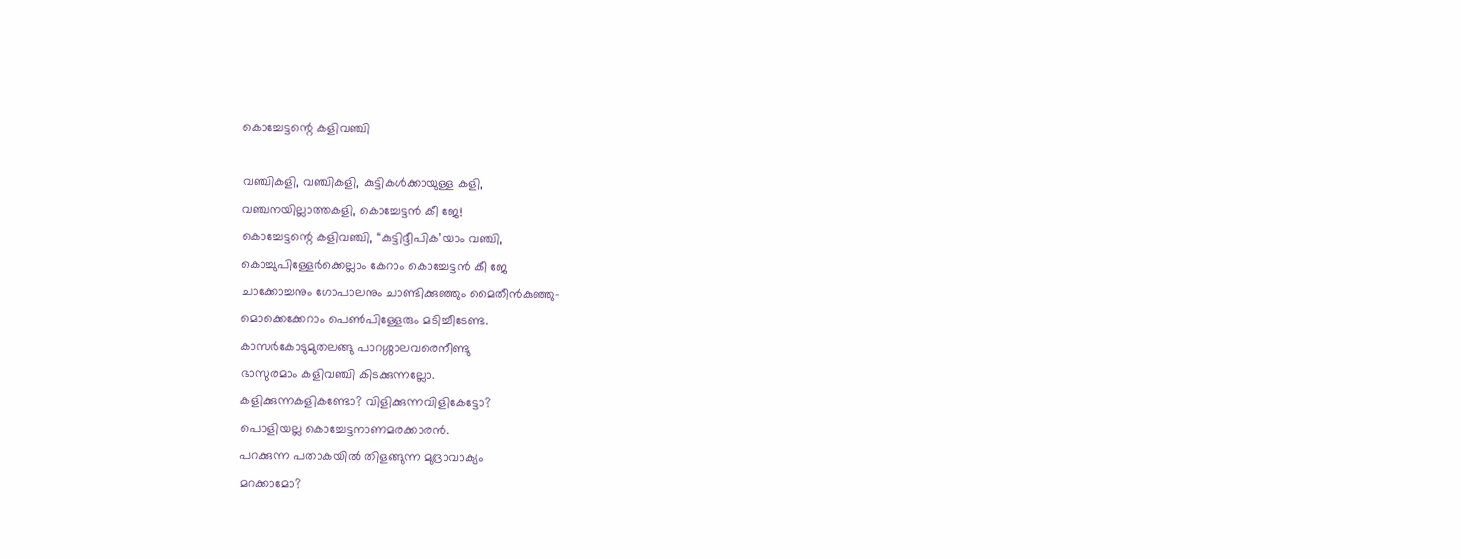കൊച്ചേട്ടന്റെ കളിവഞ്ചി

വഞ്ചികളി, വഞ്ചികളി, കുട്ടികൾക്കായുള്ള കളി,
വഞ്ചനയില്ലാത്തകളി, കൊച്ചേട്ടൻ കീ ജേ!
കൊച്ചേട്ടന്റെ കളിവഞ്ചി, “കുട്ടിദ്ദീപിക’യാം വഞ്ചി,
കൊച്ചുപിള്ളേർക്കെല്ലാം കേറാം കൊച്ചേട്ടൻ കീ ജേ
ചാക്കോച്ചനും ഗോപാലനും ചാണ്ടിക്കുഞ്ഞും മൈതീൻകുഞ്ഞു-
മൊക്കെക്കേറാം പെൺപിള്ളേരും മടിച്ചീടേണ്ട.
കാസർകോടുമുതലങ്ങു പാറശ്ശാലവരെനീണ്ടു
ഭാസുരമാം കളിവഞ്ചി കിടക്കുന്നല്ലോ.
കളിക്കുന്നകളികണ്ടോ? വിളിക്കുന്നവിളികേട്ടോ?
പൊളിയല്ല കൊച്ചേട്ടനാണമരക്കാരൻ.
പറക്കുന്ന പതാകയിൽ തിളങ്ങുന്ന മുദ്രാവാക്യം
മറക്കാമോ?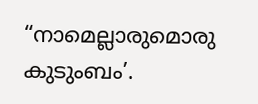“നാമെല്ലാരുമൊരു കുടുംബം’.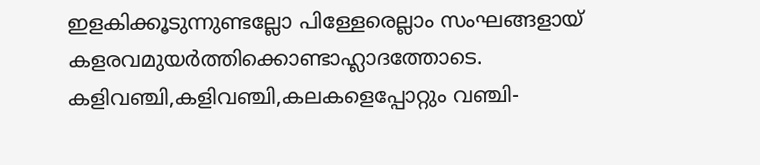ഇളകിക്കൂടുന്നുണ്ടല്ലോ പിള്ളേരെല്ലാം സംഘങ്ങളായ്
കളരവമുയർത്തിക്കൊണ്ടാഹ്ലാദത്തോടെ.
കളിവഞ്ചി,കളിവഞ്ചി,കലകളെപ്പോറ്റും വഞ്ചി-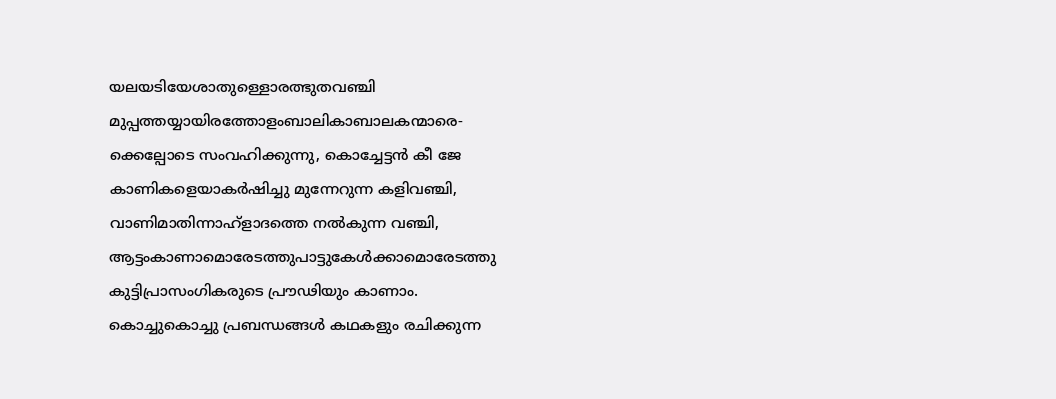യലയടിയേശാതുള്ളൊരത്ഭുതവഞ്ചി
മുപ്പത്തയ്യായിരത്തോളംബാലികാബാലകന്മാരെ-
ക്കെല്പോടെ സംവഹിക്കുന്നു, കൊച്ചേട്ടൻ കീ ജേ
കാണികളെയാകർഷിച്ചു മുന്നേറുന്ന കളിവഞ്ചി,
വാണിമാതിന്നാഹ്ളാദത്തെ നൽകുന്ന വഞ്ചി,
ആട്ടംകാണാമൊരേടത്തുപാട്ടുകേൾക്കാമൊരേടത്തു
കുട്ടിപ്രാസംഗികരുടെ പ്രൗഢിയും കാണാം.
കൊച്ചുകൊച്ചു പ്രബന്ധങ്ങൾ കഥകളും രചിക്കുന്ന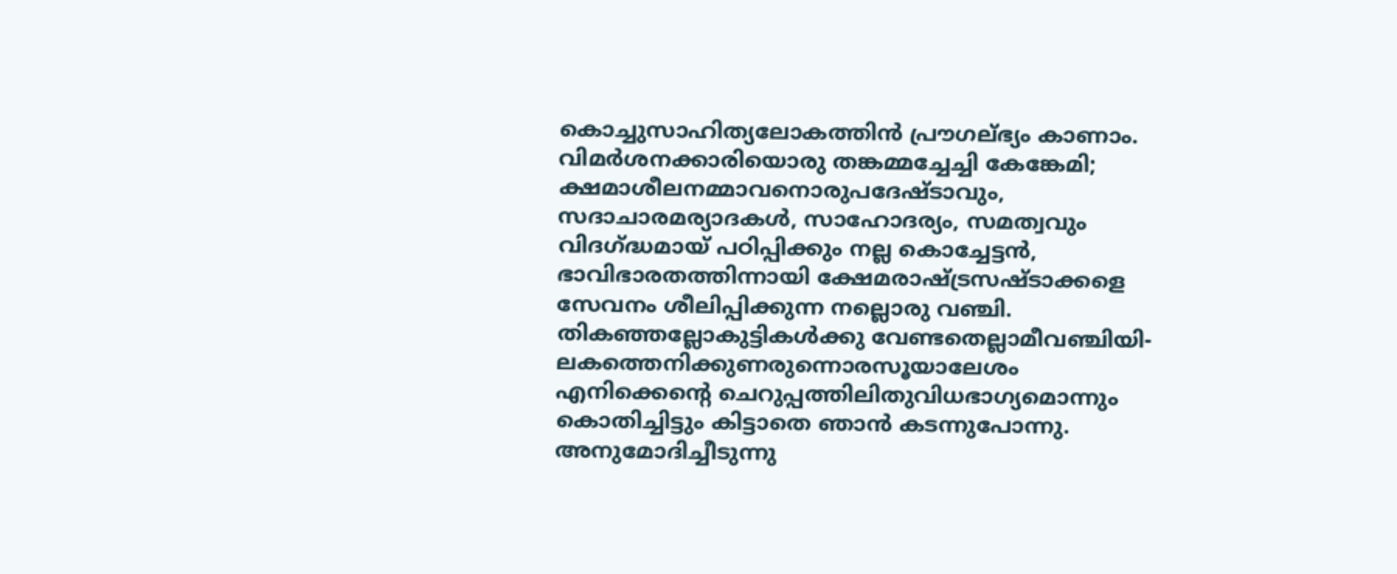കൊച്ചുസാഹിത്യലോകത്തിൻ പ്രൗഗല്ഭ്യം കാണാം.
വിമർശനക്കാരിയൊരു തങ്കമ്മച്ചേച്ചി കേങ്കേമി;
ക്ഷമാശീലനമ്മാവനൊരുപദേഷ്ടാവും,
സദാചാരമര്യാദകൾ, സാഹോദര്യം, സമത്വവും
വിദഗ്ദ്ധമായ് പഠിപ്പിക്കും നല്ല കൊച്ചേട്ടൻ,
ഭാവിഭാരതത്തിന്നായി ക്ഷേമരാഷ്ട്രസഷ്ടാക്കളെ
സേവനം ശീലിപ്പിക്കുന്ന നല്ലൊരു വഞ്ചി.
തികഞ്ഞല്ലോകുട്ടികൾക്കു വേണ്ടതെല്ലാമീവഞ്ചിയി-
ലകത്തെനിക്കുണരുന്നൊരസൂയാലേശം
എനിക്കെന്റെ ചെറുപ്പത്തിലിതുവിധഭാഗ്യമൊന്നും
കൊതിച്ചിട്ടും കിട്ടാതെ ഞാൻ കടന്നുപോന്നു.
അനുമോദിച്ചീടുന്നു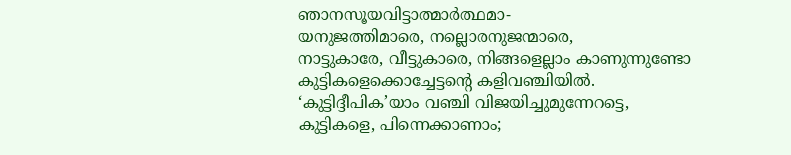ഞാനസൂയവിട്ടാത്മാർത്ഥമാ-
യനുജത്തിമാരെ, നല്ലൊരനുജന്മാരെ,
നാട്ടുകാരേ, വീട്ടുകാരെ, നിങ്ങളെല്ലാം കാണുന്നുണ്ടോ
കുട്ടികളെക്കൊച്ചേട്ടന്റെ കളിവഞ്ചിയിൽ.
‘കുട്ടിദ്ദീപിക’യാം വഞ്ചി വിജയിച്ചുമുന്നേറട്ടെ,
കുട്ടികളെ, പിന്നെക്കാണാം;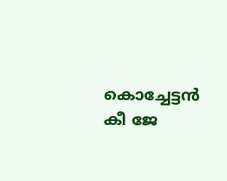കൊച്ചേട്ടൻ കീ ജേ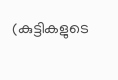(കുട്ടികളുടെ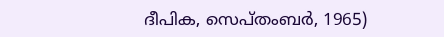ദീപിക, സെപ്തംബർ, 1965)